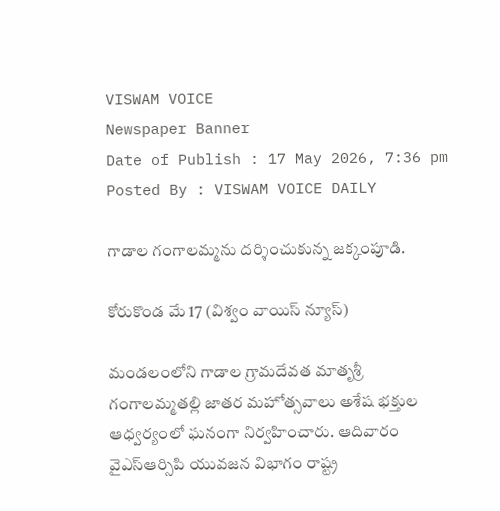VISWAM VOICE
Newspaper Banner
Date of Publish : 17 May 2026, 7:36 pm Posted By : VISWAM VOICE DAILY

గాడాల గంగాలమ్మను దర్శించుకున్న జక్కంపూడి.

కోరుకొండ మే 17 (విశ్వం వాయిస్ న్యూస్)

మండలంలోని గాడాల గ్రామదేవత మాతృశ్రీ గంగాలమ్మతల్లి జాతర మహోత్సవాలు అశేష భక్తుల ఆధ్వర్యంలో ఘనంగా నిర్వహించారు. ఆదివారం వైఎస్ఆర్సిపి యువజన విభాగం రాష్ట్ర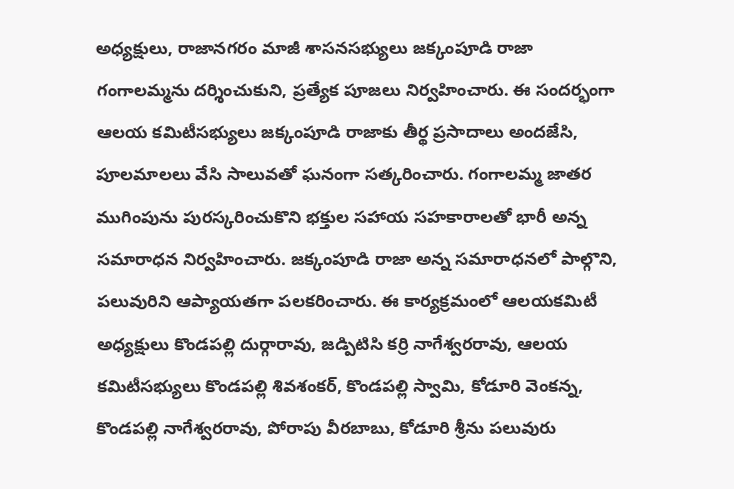అధ్యక్షులు, రాజానగరం మాజీ శాసనసభ్యులు జక్కంపూడి రాజా గంగాలమ్మను దర్శించుకుని, ప్రత్యేక పూజలు నిర్వహించారు. ఈ సందర్భంగా ఆలయ కమిటీసభ్యులు జక్కంపూడి రాజాకు తీర్థ ప్రసాదాలు అందజేసి, పూలమాలలు వేసి సాలువతో ఘనంగా సత్కరించారు. గంగాలమ్మ జాతర ముగింపును పురస్కరించుకొని భక్తుల సహాయ సహకారాలతో భారీ అన్న సమారాధన నిర్వహించారు. జక్కంపూడి రాజా అన్న సమారాధనలో పాల్గొని, పలువురిని ఆప్యాయతగా పలకరించారు. ఈ కార్యక్రమంలో ఆలయకమిటీ అధ్యక్షులు కొండపల్లి దుర్గారావు, జడ్పిటిసి కర్రి నాగేశ్వరరావు, ఆలయ కమిటీసభ్యులు కొండపల్లి శివశంకర్, కొండపల్లి స్వామి, కోడూరి వెంకన్న, కొండపల్లి నాగేశ్వరరావు, పోరాపు వీరబాబు, కోడూరి శ్రీను పలువురు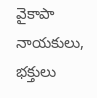వైకాపా నాయకులు, భక్తులు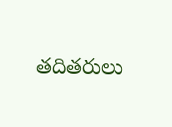తదితరులు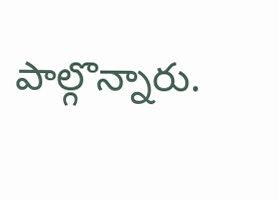పాల్గొన్నారు.